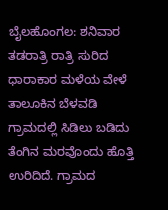ಬೈಲಹೊಂಗಲ: ಶನಿವಾರ ತಡರಾತ್ರಿ ರಾತ್ರಿ ಸುರಿದ ಧಾರಾಕಾರ ಮಳೆಯ ವೇಳೆ ತಾಲೂಕಿನ ಬೆಳವಡಿ ಗ್ರಾಮದಲ್ಲಿ ಸಿಡಿಲು ಬಡಿದು ತೆಂಗಿನ ಮರವೊಂದು ಹೊತ್ತಿ ಉರಿದಿದೆ. ಗ್ರಾಮದ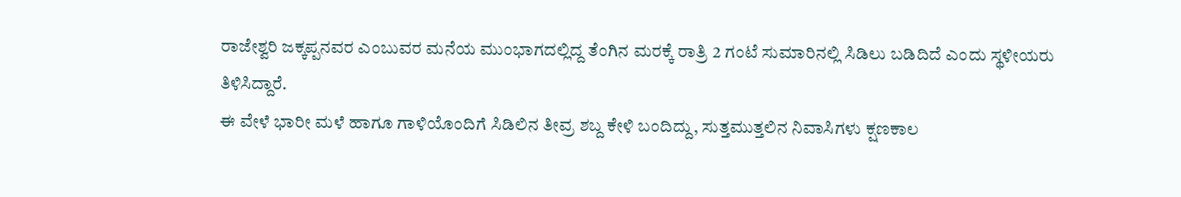ರಾಜೇಶ್ವರಿ ಜಕ್ಕಪ್ಪನವರ ಎಂಬುವರ ಮನೆಯ ಮುಂಭಾಗದಲ್ಲಿದ್ದ ತೆಂಗಿನ ಮರಕ್ಕೆ ರಾತ್ರಿ 2 ಗಂಟೆ ಸುಮಾರಿನಲ್ಲಿ ಸಿಡಿಲು ಬಡಿದಿದೆ ಎಂದು ಸ್ಥಳೀಯರು ತಿಳಿಸಿದ್ದಾರೆ.
ಈ ವೇಳೆ ಭಾರೀ ಮಳೆ ಹಾಗೂ ಗಾಳಿಯೊಂದಿಗೆ ಸಿಡಿಲಿನ ತೀವ್ರ ಶಬ್ದ ಕೇಳಿ ಬಂದಿದ್ದು, ಸುತ್ತಮುತ್ತಲಿನ ನಿವಾಸಿಗಳು ಕ್ಷಣಕಾಲ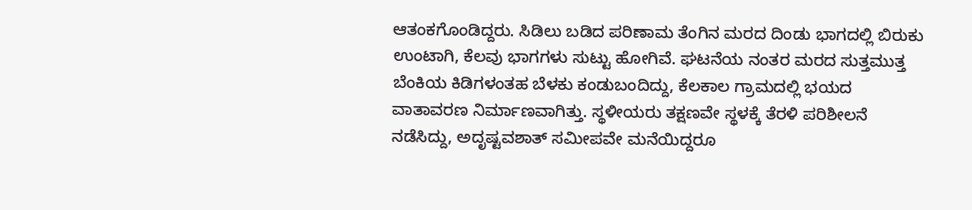ಆತಂಕಗೊಂಡಿದ್ದರು. ಸಿಡಿಲು ಬಡಿದ ಪರಿಣಾಮ ತೆಂಗಿನ ಮರದ ದಿಂಡು ಭಾಗದಲ್ಲಿ ಬಿರುಕು ಉಂಟಾಗಿ, ಕೆಲವು ಭಾಗಗಳು ಸುಟ್ಟು ಹೋಗಿವೆ. ಘಟನೆಯ ನಂತರ ಮರದ ಸುತ್ತಮುತ್ತ ಬೆಂಕಿಯ ಕಿಡಿಗಳಂತಹ ಬೆಳಕು ಕಂಡುಬಂದಿದ್ದು, ಕೆಲಕಾಲ ಗ್ರಾಮದಲ್ಲಿ ಭಯದ ವಾತಾವರಣ ನಿರ್ಮಾಣವಾಗಿತ್ತು. ಸ್ಥಳೀಯರು ತಕ್ಷಣವೇ ಸ್ಥಳಕ್ಕೆ ತೆರಳಿ ಪರಿಶೀಲನೆ ನಡೆಸಿದ್ದು, ಅದೃಷ್ಟವಶಾತ್ ಸಮೀಪವೇ ಮನೆಯಿದ್ದರೂ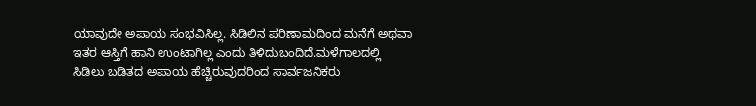ಯಾವುದೇ ಅಪಾಯ ಸಂಭವಿಸಿಲ್ಲ. ಸಿಡಿಲಿನ ಪರಿಣಾಮದಿಂದ ಮನೆಗೆ ಅಥವಾ ಇತರ ಆಸ್ತಿಗೆ ಹಾನಿ ಉಂಟಾಗಿಲ್ಲ ಎಂದು ತಿಳಿದುಬಂದಿದೆ.ಮಳೆಗಾಲದಲ್ಲಿ ಸಿಡಿಲು ಬಡಿತದ ಅಪಾಯ ಹೆಚ್ಚಿರುವುದರಿಂದ ಸಾರ್ವಜನಿಕರು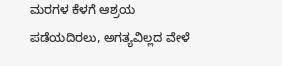ಮರಗಳ ಕೆಳಗೆ ಆಶ್ರಯ ಪಡೆಯದಿರಲು, ಅಗತ್ಯವಿಲ್ಲದ ವೇಳೆ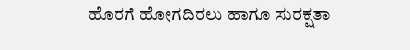ಹೊರಗೆ ಹೋಗದಿರಲು ಹಾಗೂ ಸುರಕ್ಷತಾ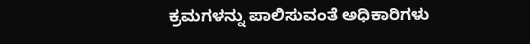ಕ್ರಮಗಳನ್ನು ಪಾಲಿಸುವಂತೆ ಅಧಿಕಾರಿಗಳು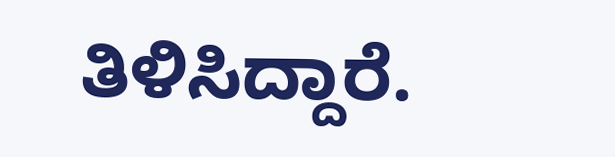ತಿಳಿಸಿದ್ದಾರೆ.